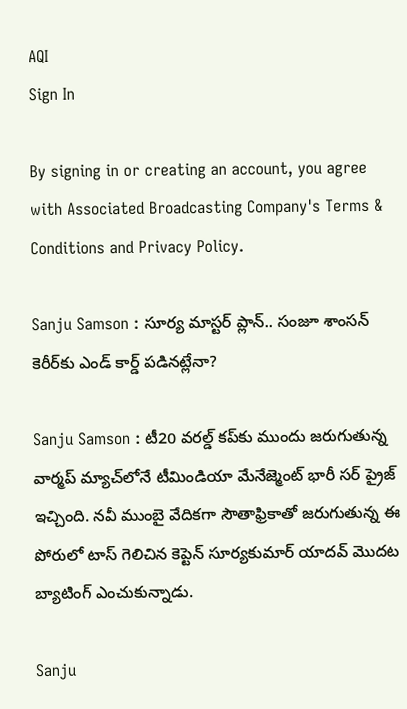AQI
Sign In

By signing in or creating an account, you agree with Associated Broadcasting Company's Terms & Conditions and Privacy Policy.

Sanju Samson : సూర్య మాస్టర్ ప్లాన్.. సంజూ శాంసన్ కెరీర్‌కు ఎండ్ కార్డ్ పడినట్లేనా?

Sanju Samson : టీ20 వరల్డ్ కప్‌కు ముందు జరుగుతున్న వార్మప్ మ్యాచ్‌లోనే టీమిండియా మేనేజ్మెంట్ భారీ సర్ ప్రైజ్ ఇచ్చింది. నవీ ముంబై వేదికగా సౌతాఫ్రికాతో జరుగుతున్న ఈ పోరులో టాస్ గెలిచిన కెప్టెన్ సూర్యకుమార్ యాదవ్ మొదట బ్యాటింగ్ ఎంచుకున్నాడు.

Sanju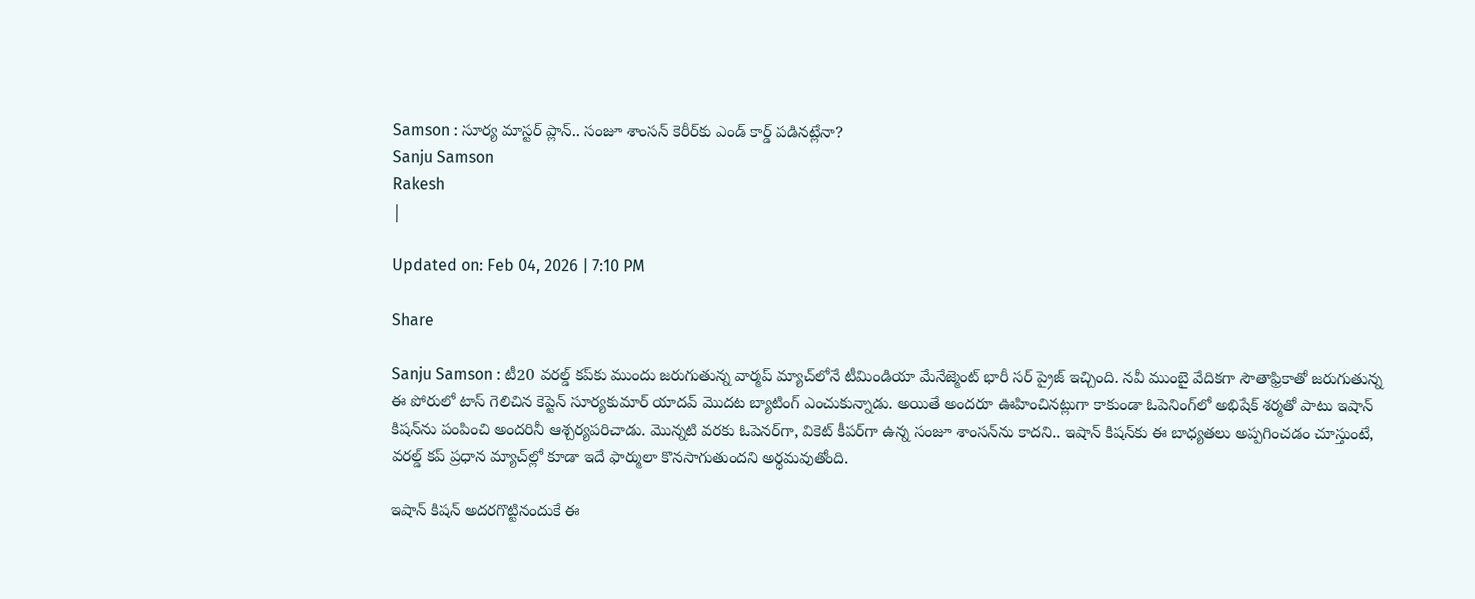Samson : సూర్య మాస్టర్ ప్లాన్.. సంజూ శాంసన్ కెరీర్‌కు ఎండ్ కార్డ్ పడినట్లేనా?
Sanju Samson
Rakesh
|

Updated on: Feb 04, 2026 | 7:10 PM

Share

Sanju Samson : టీ20 వరల్డ్ కప్‌కు ముందు జరుగుతున్న వార్మప్ మ్యాచ్‌లోనే టీమిండియా మేనేజ్మెంట్ భారీ సర్ ప్రైజ్ ఇచ్చింది. నవీ ముంబై వేదికగా సౌతాఫ్రికాతో జరుగుతున్న ఈ పోరులో టాస్ గెలిచిన కెప్టెన్ సూర్యకుమార్ యాదవ్ మొదట బ్యాటింగ్ ఎంచుకున్నాడు. అయితే అందరూ ఊహించినట్లుగా కాకుండా ఓపెనింగ్‌లో అభిషేక్ శర్మతో పాటు ఇషాన్ కిషన్‌ను పంపించి అందరినీ ఆశ్చర్యపరిచాడు. మొన్నటి వరకు ఓపెనర్‌గా, వికెట్ కీపర్‌గా ఉన్న సంజూ శాంసన్‌ను కాదని.. ఇషాన్ కిషన్‌కు ఈ బాధ్యతలు అప్పగించడం చూస్తుంటే, వరల్డ్ కప్ ప్రధాన మ్యాచ్‌ల్లో కూడా ఇదే ఫార్ములా కొనసాగుతుందని అర్థమవుతోంది.

ఇషాన్ కిషన్ అదరగొట్టినందుకే ఈ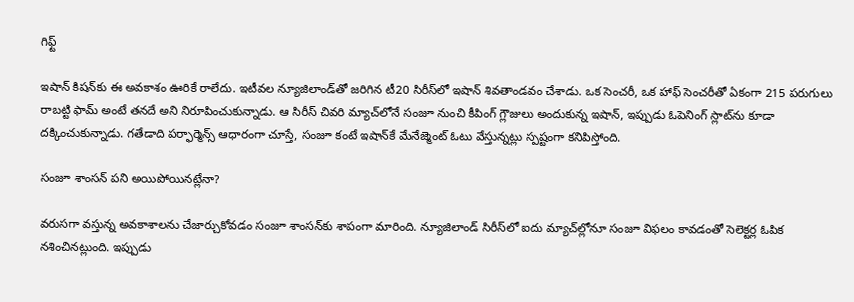గిఫ్ట్

ఇషాన్ కిషన్‌కు ఈ అవకాశం ఊరికే రాలేదు. ఇటీవల న్యూజిలాండ్‌తో జరిగిన టీ20 సిరీస్‌లో ఇషాన్ శివతాండవం చేశాడు. ఒక సెంచరీ, ఒక హాఫ్ సెంచరీతో ఏకంగా 215 పరుగులు రాబట్టి ఫామ్ అంటే తనదే అని నిరూపించుకున్నాడు. ఆ సిరీస్ చివరి మ్యాచ్‌లోనే సంజూ నుంచి కీపింగ్ గ్లౌజులు అందుకున్న ఇషాన్, ఇప్పుడు ఓపెనింగ్ స్లాట్‌ను కూడా దక్కించుకున్నాడు. గతేడాది పర్ఫార్మెన్స్ ఆధారంగా చూస్తే, సంజూ కంటే ఇషాన్‌కే మేనేజ్మెంట్ ఓటు వేస్తున్నట్లు స్పష్టంగా కనిపిస్తోంది.

సంజూ శాంసన్ పని అయిపోయినట్లేనా?

వరుసగా వస్తున్న అవకాశాలను చేజార్చుకోవడం సంజూ శాంసన్‌కు శాపంగా మారింది. న్యూజిలాండ్ సిరీస్‌లో ఐదు మ్యాచ్‌ల్లోనూ సంజూ విఫలం కావడంతో సెలెక్టర్ల ఓపిక నశించినట్లుంది. ఇప్పుడు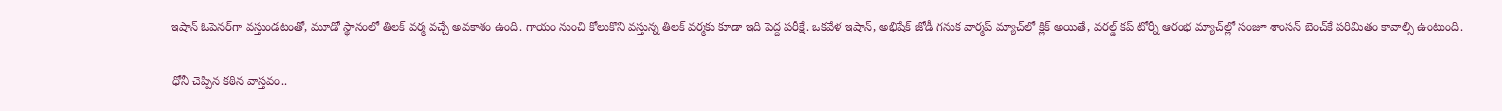ఇషాన్ ఓపెనర్‌గా వస్తుండటంతో, మూడో స్థానంలో తిలక్ వర్మ వచ్చే అవకాశం ఉంది. గాయం నుంచి కోలుకొని వస్తున్న తిలక్ వర్మకు కూడా ఇది పెద్ద పరీక్షే. ఒకవేళ ఇషాన్, అభిషేక్ జోడీ గనుక వార్మప్ మ్యాచ్‌లో క్లిక్ అయితే, వరల్డ్ కప్ టోర్నీ ఆరంభ మ్యాచ్‌ల్లో సంజూ శాంసన్ బెంచ్‌కే పరిమితం కావాల్సి ఉంటుంది.

ధోనీ చెప్పిన కఠిన వాస్తవం..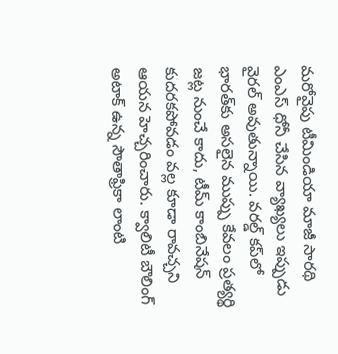మరోవైపు టీమిండియా మాజీ సారథి ఎంఎస్ ధోనీ చేసిన వ్యాఖ్యలు ఇప్పుడు వైరల్ అవుతున్నాయి. వరల్డ్ కప్‌లో భారత్‌కు అసలైన ముప్పు కేవలం ప్రత్యర్థి జట్ల నుంచే కాదు, టీమ్ కాంబినేషన్ కుదరకపోవడం వల్ల కూడా రావచ్చని ఆయన హెచ్చరించారు. క్వాలిటీ బౌలింగ్ అటాక్ ఉన్న సౌతాఫ్రికా లాంటి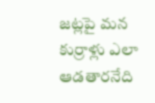జట్లపై మన కుర్రాళ్లు ఎలా ఆడతారనేది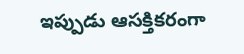ఇప్పుడు ఆసక్తికరంగా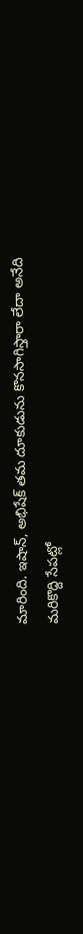మారింది. ఇషాన్, అభిషేక్ తమ దూకుడును కొనసాగిస్తారా లేదా అనేది మరికొద్ది సేపట్లో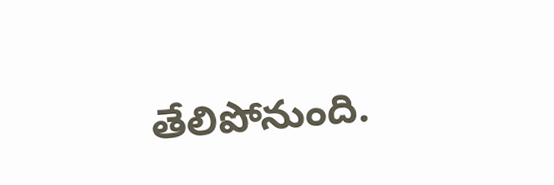తేలిపోనుంది.